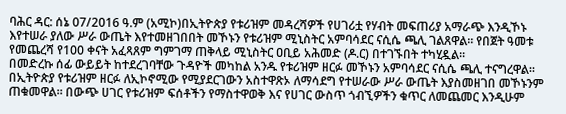ባሕር ዳር: ሰኔ 07/2016 ዓ.ም (አሚኮ)በኢትዮጵያ የቱሪዝም መዳረሻዎች የሀገሪቷ የሃብት መፍጠሪያ አማራጭ እንዲኾኑ እየተሠራ ያለው ሥራ ውጤት እየተመዘገበበት መኾኑን የቱሪዝም ሚኒስትር አምባሳደር ናሲሴ ጫሊ ገልጸዋል። የበጀት ዓመቱ የመጨረሻ የ100 ቀናት አፈጻጸም ግምገማ ጠቅላይ ሚኒስትር ዐቢይ አሕመድ (ዶ.ር) በተገኙበት ተካሂዷል።
በመድረኩ ሰፊ ውይይት ከተደረገባቸው ጉዳዮች መካከል አንዱ የቱሪዝም ዘርፉ መኾኑን አምባሳደር ናሲሴ ጫሊ ተናግረዋል። በኢትዮጵያ የቱሪዝም ዘርፉ ለኢኮኖሚው የሚያደርገውን አስተዋጽኦ ለማሳደግ የተሠራው ሥራ ውጤት እያስመዘገበ መኾኑንም ጠቁመዋል። በውጭ ሀገር የቱሪዝም ፍሰቶችን የማስተዋወቅ እና የሀገር ውስጥ ጎብኚዎችን ቁጥር ለመጨመር እንዲሁም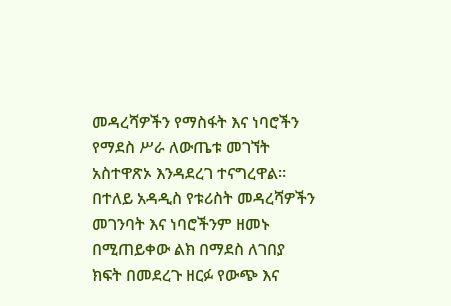መዳረሻዎችን የማስፋት እና ነባሮችን የማደስ ሥራ ለውጤቱ መገኘት አስተዋጽኦ እንዳደረገ ተናግረዋል።
በተለይ አዳዲስ የቱሪስት መዳረሻዎችን መገንባት እና ነባሮችንም ዘመኑ በሚጠይቀው ልክ በማደስ ለገበያ ክፍት በመደረጉ ዘርፉ የውጭ እና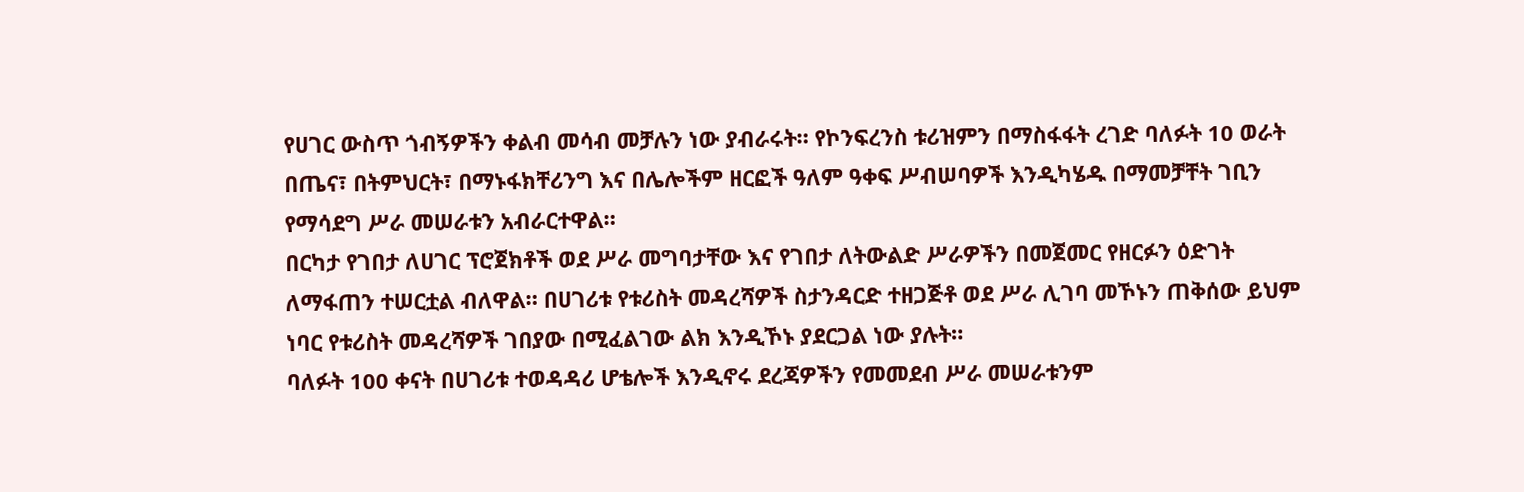የሀገር ውስጥ ጎብኝዎችን ቀልብ መሳብ መቻሉን ነው ያብራሩት። የኮንፍረንስ ቱሪዝምን በማስፋፋት ረገድ ባለፉት 10 ወራት በጤና፣ በትምህርት፣ በማኑፋክቸሪንግ እና በሌሎችም ዘርፎች ዓለም ዓቀፍ ሥብሠባዎች እንዲካሄዱ በማመቻቸት ገቢን የማሳደግ ሥራ መሠራቱን አብራርተዋል።
በርካታ የገበታ ለሀገር ፕሮጀክቶች ወደ ሥራ መግባታቸው እና የገበታ ለትውልድ ሥራዎችን በመጀመር የዘርፉን ዕድገት ለማፋጠን ተሠርቷል ብለዋል። በሀገሪቱ የቱሪስት መዳረሻዎች ስታንዳርድ ተዘጋጅቶ ወደ ሥራ ሊገባ መኾኑን ጠቅሰው ይህም ነባር የቱሪስት መዳረሻዎች ገበያው በሚፈልገው ልክ እንዲኾኑ ያደርጋል ነው ያሉት።
ባለፉት 100 ቀናት በሀገሪቱ ተወዳዳሪ ሆቴሎች እንዲኖሩ ደረጃዎችን የመመደብ ሥራ መሠራቱንም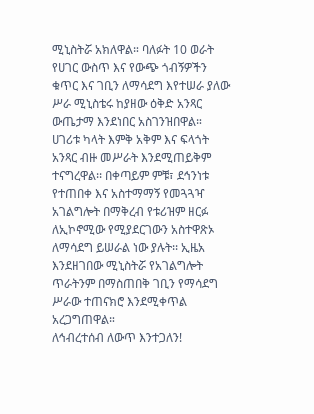ሚኒስትሯ አክለዋል። ባለፉት 10 ወራት የሀገር ውስጥ እና የውጭ ጎብኝዎችን ቁጥር እና ገቢን ለማሳደግ እየተሠራ ያለው ሥራ ሚኒስቴሩ ከያዘው ዕቅድ አንጻር ውጤታማ እንደነበር አስገንዝበዋል።
ሀገሪቱ ካላት እምቅ አቅም እና ፍላጎት አንጻር ብዙ መሥራት እንደሚጠይቅም ተናግረዋል፡፡ በቀጣይም ምቹ፣ ደኅንነቱ የተጠበቀ እና አስተማማኝ የመጓጓዣ አገልግሎት በማቅረብ የቱሪዝም ዘርፉ ለኢኮኖሚው የሚያደርገውን አስተዋጽኦ ለማሳደግ ይሠራል ነው ያሉት፡፡ ኢዜአ እንደዘገበው ሚኒስትሯ የአገልግሎት ጥራትንም በማስጠበቅ ገቢን የማሳደግ ሥራው ተጠናክሮ እንደሚቀጥል አረጋግጠዋል።
ለኅብረተሰብ ለውጥ እንተጋለን!